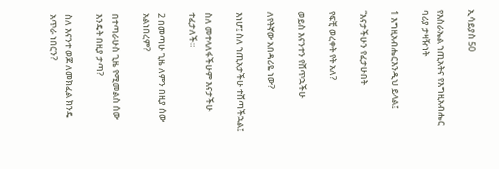ኢሳይያስ 50

የእስራኤል ኀጢአትና የእግዚአብሔር ባሪያ ታዛዥነት

1 እግዚአብሔርእንዲህ ይላል፤

“እናታችሁን የፈታሁበት

የፍቺ ወረቀት የት አለ?

ወይስ እናንተን የሸጥኋችሁ

ለየትኛው አበዳሪዬ ነው?

እነሆ፤ ስለ ኀጢአታችሁ ተሸጣችኋል፤

ስለ መተላለፋችሁም እናታችሁ ተፈታለች።

2 በመጣሁ ጊዜ ለምን በዚያ ሰው አልነበረም?

በተጣራሁስ ጊዜ የሚመልስ ሰው እንዴት በዚያ ታጣ?

ስለ እናንተ ወጆ ለመክፈል ክንዴ አጥራ ነበርን?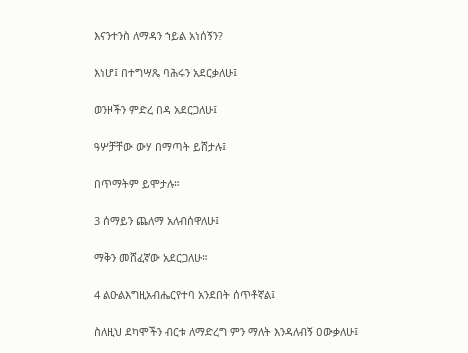እናንተንስ ለማዳን ኀይል አነሰኝን?

እነሆ፤ በተግሣጼ ባሕሩን አደርቃለሁ፤

ወንዞችን ምድረ በዳ አደርጋለሁ፤

ዓሦቻቸው ውሃ በማጣት ይሸታሉ፤

በጥማትም ይሞታሉ።

3 ሰማይን ጨለማ አለብሰዋለሁ፤

ማቅን መሸፈኛው አደርጋለሁ።

4 ልዑልእግዚአብሔርየተባ አንደበት ሰጥቶኛል፤

ስለዚህ ደካሞችን ብርቱ ለማድረግ ምን ማለት እንዳለብኝ ዐውቃለሁ፤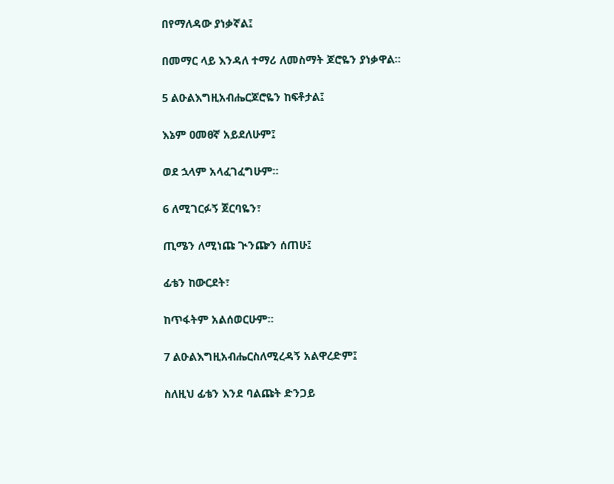በየማለዳው ያነቃኛል፤

በመማር ላይ እንዳለ ተማሪ ለመስማት ጆሮዬን ያነቃዋል።

5 ልዑልእግዚአብሔርጆሮዬን ከፍቶታል፤

እኔም ዐመፀኛ አይደለሁም፤

ወደ ኋላም አላፈገፈግሁም።

6 ለሚገርፉኝ ጀርባዬን፣

ጢሜን ለሚነጩ ጒንጬን ሰጠሁ፤

ፊቴን ከውርደት፣

ከጥፋትም አልሰወርሁም።

7 ልዑልእግዚአብሔርስለሚረዳኝ አልዋረድም፤

ስለዚህ ፊቴን እንደ ባልጩት ድንጋይ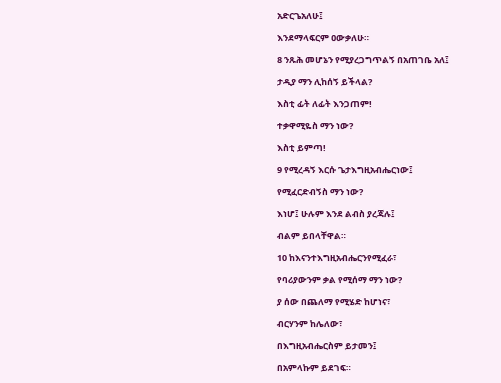አድርጌአለሁ፤

እንደማላፍርም ዐውቃለሁ።

8 ንጹሕ መሆኔን የሚያረጋግጥልኝ በአጠገቤ አለ፤

ታዲያ ማን ሊከሰኝ ይችላል?

እስቲ ፊት ለፊት እንጋጠም!

ተቃዋሚዬስ ማን ነው?

እስቲ ይምጣ!

9 የሚረዳኝ እርሱ ጌታእግዚአብሔርነው፤

የሚፈርድብኝስ ማን ነው?

እነሆ፤ ሁሉም እንደ ልብስ ያረጃሉ፤

ብልም ይበላቸዋል።

10 ከእናንተእግዚአብሔርንየሚፈራ፣

የባሪያውንም ቃል የሚሰማ ማን ነው?

ያ ሰው በጨለማ የሚሄድ ከሆነና፣

ብርሃንም ከሌለው፣

በእግዚአብሔርስም ይታመን፤

በአምላኩም ይደገፍ።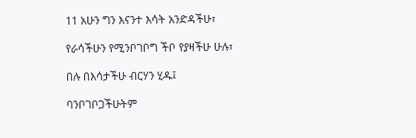11 አሁን ግን እናንተ እሳት አንድዳችሁ፣

የራሳችሁን የሚንቦገቦግ ችቦ የያዛችሁ ሁሉ፣

በሉ በእሳታችሁ ብርሃን ሂዱ፤

ባንቦገቦጋችሁትም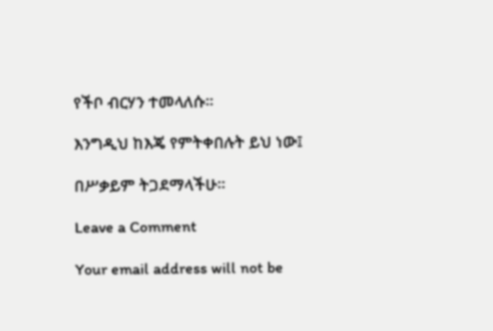የችቦ ብርሃን ተመላለሱ።

እንግዲህ ከእጄ የምትቀበሉት ይህ ነው፤

በሥቃይም ትጋደማላችሁ።

Leave a Comment

Your email address will not be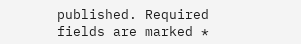published. Required fields are marked *